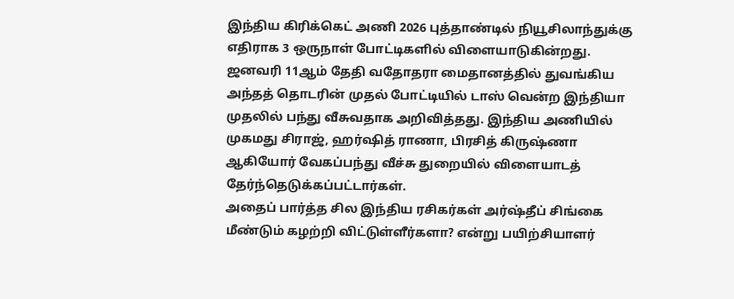இந்திய கிரிக்கெட் அணி 2026 புத்தாண்டில் நியூசிலாந்துக்கு எதிராக 3 ஒருநாள் போட்டிகளில் விளையாடுகின்றது. ஜனவரி 11ஆம் தேதி வதோதரா மைதானத்தில் துவங்கிய அந்தத் தொடரின் முதல் போட்டியில் டாஸ் வென்ற இந்தியா முதலில் பந்து வீசுவதாக அறிவித்தது. இந்திய அணியில் முகமது சிராஜ், ஹர்ஷித் ராணா, பிரசித் கிருஷ்ணா ஆகியோர் வேகப்பந்து வீச்சு துறையில் விளையாடத் தேர்ந்தெடுக்கப்பட்டார்கள்.
அதைப் பார்த்த சில இந்திய ரசிகர்கள் அர்ஷ்தீப் சிங்கை மீண்டும் கழற்றி விட்டுள்ளீர்களா? என்று பயிற்சியாளர்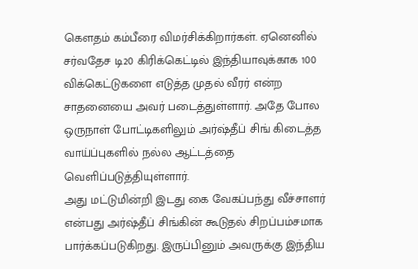கௌதம் கம்பீரை விமர்சிக்கிறார்கள். ஏனெனில் சர்வதேச டி20 கிரிக்கெட்டில் இந்தியாவுக்காக 100 விக்கெட்டுகளை எடுத்த முதல் வீரர் என்ற சாதனையை அவர் படைத்துள்ளார். அதே போல ஒருநாள் போட்டிகளிலும் அர்ஷ்தீப் சிங் கிடைத்த வாய்ப்புகளில் நல்ல ஆட்டத்தை வெளிப்படுத்தியுள்ளார்.
அது மட்டுமின்றி இடது கை வேகப்பந்து வீச்சாளர் என்பது அர்ஷ்தீப் சிங்கின் கூடுதல் சிறப்பம்சமாக பார்க்கப்படுகிறது. இருப்பினும் அவருக்கு இந்திய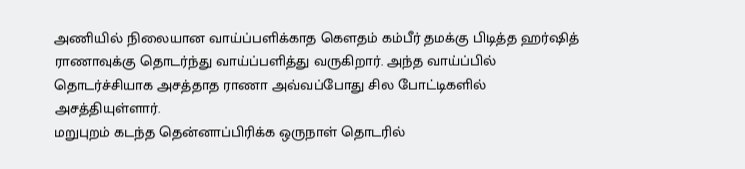அணியில் நிலையான வாய்ப்பளிக்காத கௌதம் கம்பீர் தமக்கு பிடித்த ஹர்ஷித் ராணாவுக்கு தொடர்ந்து வாய்ப்பளித்து வருகிறார். அந்த வாய்ப்பில் தொடர்ச்சியாக அசத்தாத ராணா அவ்வப்போது சில போட்டிகளில் அசத்தியுள்ளார்.
மறுபுறம் கடந்த தென்னாப்பிரிக்க ஒருநாள் தொடரில்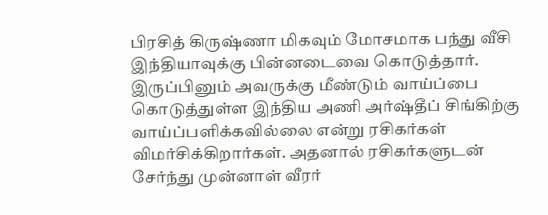பிரசித் கிருஷ்ணா மிகவும் மோசமாக பந்து வீசி இந்தியாவுக்கு பின்னடைவை கொடுத்தார். இருப்பினும் அவருக்கு மீண்டும் வாய்ப்பை கொடுத்துள்ள இந்திய அணி அர்ஷ்தீப் சிங்கிற்கு வாய்ப்பளிக்கவில்லை என்று ரசிகர்கள் விமர்சிக்கிறார்கள். அதனால் ரசிகர்களுடன் சேர்ந்து முன்னாள் வீரர்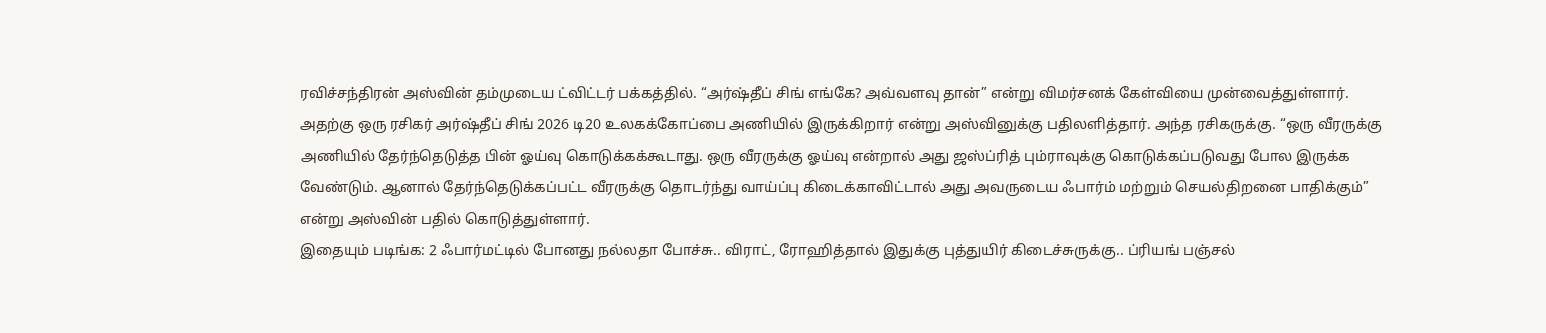ரவிச்சந்திரன் அஸ்வின் தம்முடைய ட்விட்டர் பக்கத்தில். “அர்ஷ்தீப் சிங் எங்கே? அவ்வளவு தான்” என்று விமர்சனக் கேள்வியை முன்வைத்துள்ளார்.
அதற்கு ஒரு ரசிகர் அர்ஷ்தீப் சிங் 2026 டி20 உலகக்கோப்பை அணியில் இருக்கிறார் என்று அஸ்வினுக்கு பதிலளித்தார். அந்த ரசிகருக்கு. “ஒரு வீரருக்கு அணியில் தேர்ந்தெடுத்த பின் ஓய்வு கொடுக்கக்கூடாது. ஒரு வீரருக்கு ஓய்வு என்றால் அது ஜஸ்ப்ரித் பும்ராவுக்கு கொடுக்கப்படுவது போல இருக்க வேண்டும். ஆனால் தேர்ந்தெடுக்கப்பட்ட வீரருக்கு தொடர்ந்து வாய்ப்பு கிடைக்காவிட்டால் அது அவருடைய ஃபார்ம் மற்றும் செயல்திறனை பாதிக்கும்” என்று அஸ்வின் பதில் கொடுத்துள்ளார்.
இதையும் படிங்க: 2 ஃபார்மட்டில் போனது நல்லதா போச்சு.. விராட், ரோஹித்தால் இதுக்கு புத்துயிர் கிடைச்சுருக்கு.. ப்ரியங் பஞ்சல்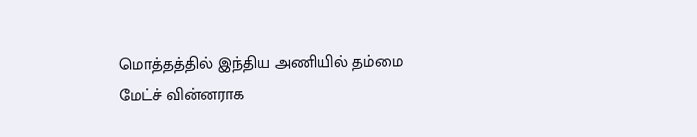மொத்தத்தில் இந்திய அணியில் தம்மை மேட்ச் வின்னராக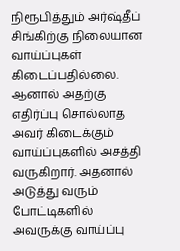நிரூபித்தும் அர்ஷ்தீப் சிங்கிற்கு நிலையான வாய்ப்புகள் கிடைப்பதில்லை. ஆனால் அதற்கு எதிர்ப்பு சொல்லாத அவர் கிடைக்கும் வாய்ப்புகளில் அசத்தி வருகிறார். அதனால் அடுத்து வரும் போட்டிகளில் அவருக்கு வாய்ப்பு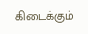கிடைக்கும்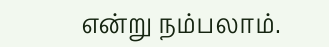என்று நம்பலாம்.